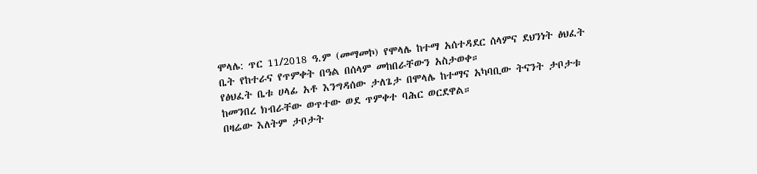ሞላሌ: ጥር 11/2018 ዓ.ም (መማመኮ) የሞላሌ ከተማ አሰተዳደር ሰላምና ደህንነት ፅህፈት ቤት የከተራና የጥምቀት በዓል በሰላም መከበራቸውን አስታወቀ።
የፅህፈት ቤቱ ሀላፊ አቶ እንግዳሰው ታለጌታ በሞላሌ ከተማና አካባቢው ትናንት ታቦታቱ ከመንበረ ክብራቸው ወጥተው ወደ ጥምቀተ ባሕር ወርደዋል።
በዛሬው እለትም ታቦታት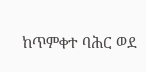ከጥምቀተ ባሕር ወደ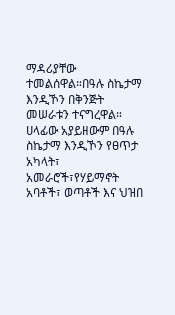ማዳሪያቸው ተመልሰዋል።በዓሉ ስኬታማ እንዲኾን በቅንጅት መሠራቱን ተናግረዋል።
ሀላፊው አያይዘውም በዓሉ ስኬታማ እንዲኾን የፀጥታ አካላት፣ አመራሮች፣የሃይማኖት አባቶች፣ ወጣቶች እና ህዝበ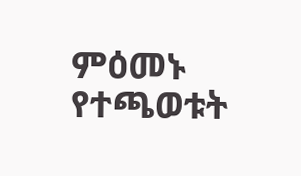ምዕመኑ የተጫወቱት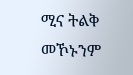ሚና ትልቅ መኾኑንም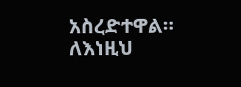አስረድተዋል። ለእነዚህ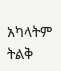አካላትም ትልቅ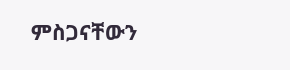ምስጋናቸውን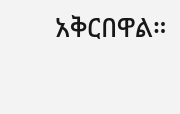አቅርበዋል።